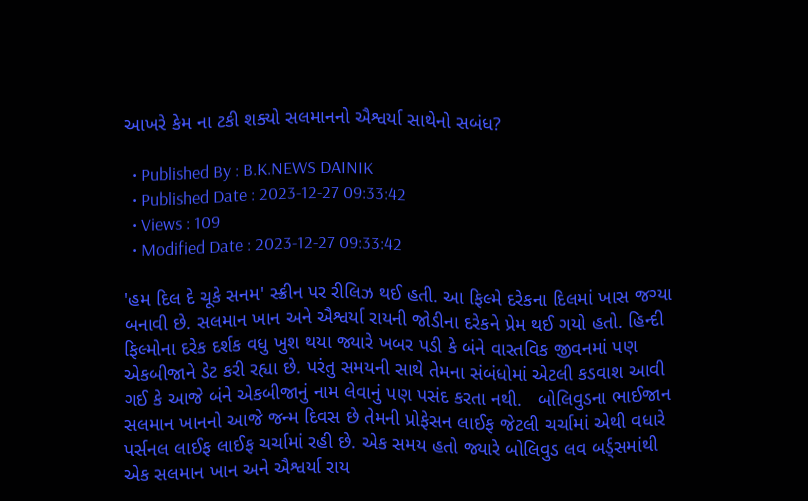આખરે કેમ ના ટકી શક્યો સલમાનનો ઐશ્વર્યા સાથેનો સબંધ?

  • Published By : B.K.NEWS DAINIK
  • Published Date : 2023-12-27 09:33:42
  • Views : 109
  • Modified Date : 2023-12-27 09:33:42

'હમ દિલ દે ચૂકે સનમ' સ્ક્રીન પર રીલિઝ થઈ હતી. આ ફિલ્મે દરેકના દિલમાં ખાસ જગ્યા બનાવી છે. સલમાન ખાન અને ઐશ્વર્યા રાયની જોડીના દરેકને પ્રેમ થઈ ગયો હતો. હિન્દી ફિલ્મોના દરેક દર્શક વધુ ખુશ થયા જ્યારે ખબર પડી કે બંને વાસ્તવિક જીવનમાં પણ એકબીજાને ડેટ કરી રહ્યા છે. પરંતુ સમયની સાથે તેમના સંબંધોમાં એટલી કડવાશ આવી ગઈ કે આજે બંને એકબીજાનું નામ લેવાનું પણ પસંદ કરતા નથી.   બોલિવુડના ભાઈજાન સલમાન ખાનનો આજે જન્મ દિવસ છે તેમની પ્રોફેસન લાઈફ જેટલી ચર્ચામાં એથી વધારે પર્સનલ લાઈફ લાઈફ ચર્ચામાં રહી છે. એક સમય હતો જ્યારે બોલિવુડ લવ બર્ડ્સમાંથી એક સલમાન ખાન અને ઐશ્વર્યા રાય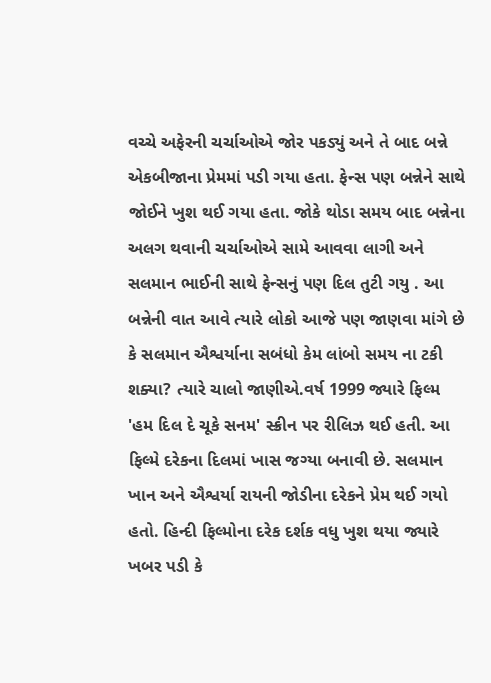વચ્ચે અફેરની ચર્ચાઓએ જોર પકડ્યું અને તે બાદ બન્ને એકબીજાના પ્રેમમાં પડી ગયા હતા. ફેન્સ પણ બન્નેને સાથે જોઈને ખુશ થઈ ગયા હતા. જોકે થોડા સમય બાદ બન્નેના અલગ થવાની ચર્ચાઓએ સામે આવવા લાગી અને સલમાન ભાઈની સાથે ફેન્સનું પણ દિલ તુટી ગયુ . આ બન્નેની વાત આવે ત્યારે લોકો આજે પણ જાણવા માંગે છે કે સલમાન ઐશ્વર્યાના સબંધો કેમ લાંબો સમય ના ટકી શક્યા? ત્યારે ચાલો જાણીએ.વર્ષ 1999 જ્યારે ફિલ્મ 'હમ દિલ દે ચૂકે સનમ' સ્ક્રીન પર રીલિઝ થઈ હતી. આ ફિલ્મે દરેકના દિલમાં ખાસ જગ્યા બનાવી છે. સલમાન ખાન અને ઐશ્વર્યા રાયની જોડીના દરેકને પ્રેમ થઈ ગયો હતો. હિન્દી ફિલ્મોના દરેક દર્શક વધુ ખુશ થયા જ્યારે ખબર પડી કે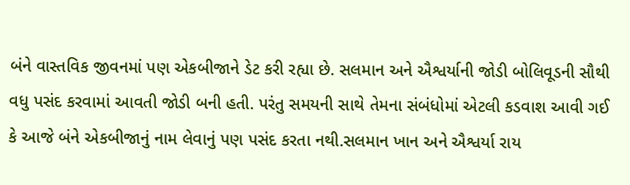બંને વાસ્તવિક જીવનમાં પણ એકબીજાને ડેટ કરી રહ્યા છે. સલમાન અને ઐશ્વર્યાની જોડી બોલિવૂડની સૌથી વધુ પસંદ કરવામાં આવતી જોડી બની હતી. પરંતુ સમયની સાથે તેમના સંબંધોમાં એટલી કડવાશ આવી ગઈ કે આજે બંને એકબીજાનું નામ લેવાનું પણ પસંદ કરતા નથી.સલમાન ખાન અને ઐશ્વર્યા રાય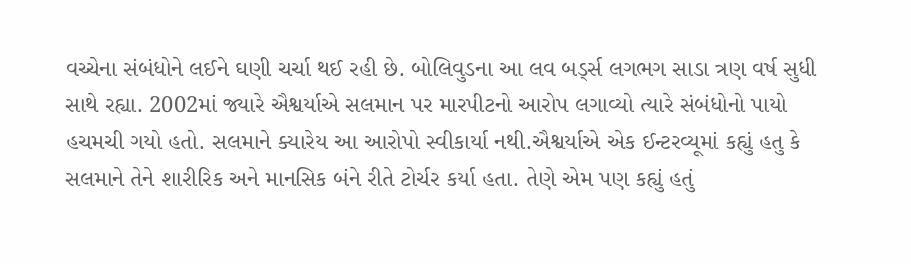વચ્ચેના સંબંધોને લઈને ઘણી ચર્ચા થઈ રહી છે. બોલિવુડના આ લવ બર્ડ્સ લગભગ સાડા ત્રણ વર્ષ સુધી સાથે રહ્યા. 2002માં જ્યારે ઐશ્વર્યાએ સલમાન પર મારપીટનો આરોપ લગાવ્યો ત્યારે સંબંધોનો પાયો હચમચી ગયો હતો. સલમાને ક્યારેય આ આરોપો સ્વીકાર્યા નથી.ઐશ્વર્યાએ એક ઈન્ટરવ્યૂમાં કહ્યું હતુ કે સલમાને તેને શારીરિક અને માનસિક બંને રીતે ટોર્ચર કર્યા હતા. તેણે એમ પણ કહ્યું હતું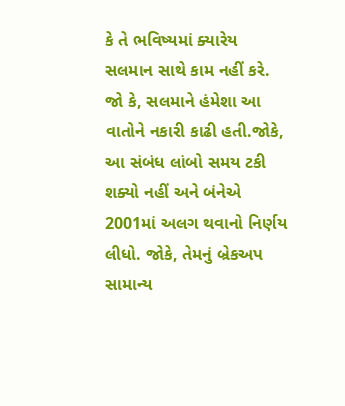કે તે ભવિષ્યમાં ક્યારેય સલમાન સાથે કામ નહીં કરે. જો કે, સલમાને હંમેશા આ વાતોને નકારી કાઢી હતી.જોકે, આ સંબંધ લાંબો સમય ટકી શક્યો નહીં અને બંનેએ 2001માં અલગ થવાનો નિર્ણય લીધો. જોકે, તેમનું બ્રેકઅપ સામાન્ય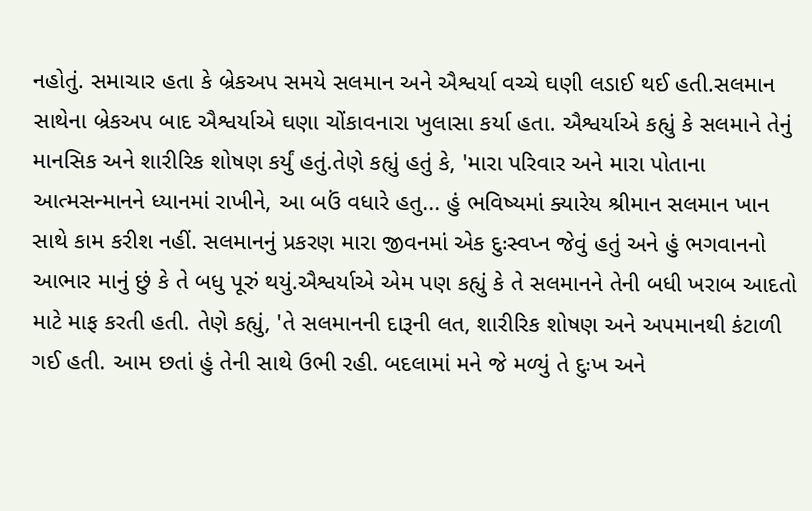નહોતું. સમાચાર હતા કે બ્રેકઅપ સમયે સલમાન અને ઐશ્વર્યા વચ્ચે ઘણી લડાઈ થઈ હતી.સલમાન સાથેના બ્રેકઅપ બાદ ઐશ્વર્યાએ ઘણા ચોંકાવનારા ખુલાસા કર્યા હતા. ઐશ્વર્યાએ કહ્યું કે સલમાને તેનું માનસિક અને શારીરિક શોષણ કર્યું હતું.તેણે કહ્યું હતું કે, 'મારા પરિવાર અને મારા પોતાના આત્મસન્માનને ધ્યાનમાં રાખીને, આ બઉં વધારે હતુ... હું ભવિષ્યમાં ક્યારેય શ્રીમાન સલમાન ખાન સાથે કામ કરીશ નહીં. સલમાનનું પ્રકરણ મારા જીવનમાં એક દુઃસ્વપ્ન જેવું હતું અને હું ભગવાનનો આભાર માનું છું કે તે બધુ પૂરું થયું.ઐશ્વર્યાએ એમ પણ કહ્યું કે તે સલમાનને તેની બધી ખરાબ આદતો માટે માફ કરતી હતી. તેણે કહ્યું, 'તે સલમાનની દારૂની લત, શારીરિક શોષણ અને અપમાનથી કંટાળી ગઈ હતી. આમ છતાં હું તેની સાથે ઉભી રહી. બદલામાં મને જે મળ્યું તે દુઃખ અને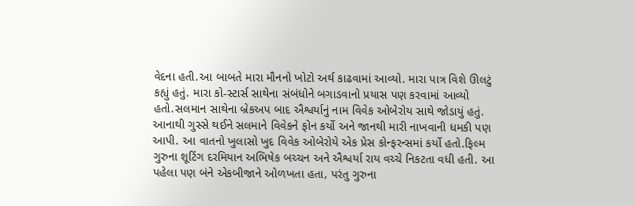વેદના હતી.આ બાબતે મારા મૌનનો ખોટો અર્થ કાઢવામાં આવ્યો. મારા પાત્ર વિશે ઊલટું કહ્યું હતું. મારા કો-સ્ટાર્સ સાથેના સંબંધોને બગાડવાનો પ્રયાસ પણ કરવામાં આવ્યો હતો.સલમાન સાથેના બ્રેકઅપ બાદ ઐશ્વર્યાનું નામ વિવેક ઓબેરોય સાથે જોડાયું હતું. આનાથી ગુસ્સે થઈને સલમાને વિવેકને ફોન કર્યો અને જાનથી મારી નાખવાની ધમકી પણ આપી. આ વાતનો ખુલાસો ખુદ વિવેક ઓબેરોયે એક પ્રેસ કોન્ફરન્સમાં કર્યો હતો.ફિલ્મ ગુરુના શૂટિંગ દરમિયાન અભિષેક બચ્ચન અને ઐશ્વર્યા રાય વચ્ચે નિકટતા વધી હતી. આ પહેલા પણ બંને એકબીજાને ઓળખતા હતા, પરંતુ ગુરુના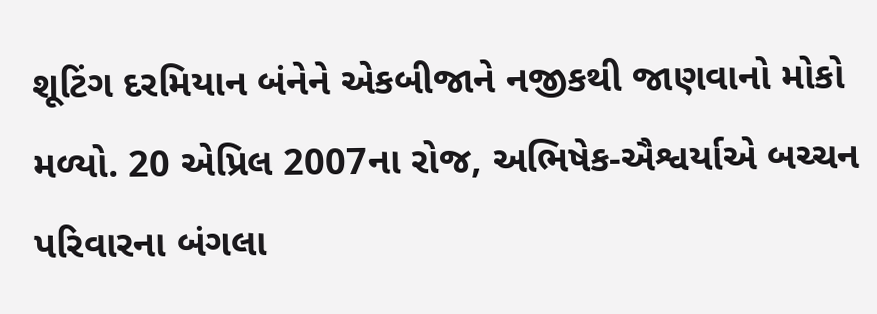શૂટિંગ દરમિયાન બંનેને એકબીજાને નજીકથી જાણવાનો મોકો મળ્યો. 20 એપ્રિલ 2007ના રોજ, અભિષેક-ઐશ્વર્યાએ બચ્ચન પરિવારના બંગલા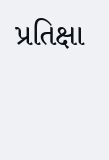પ્રતિક્ષા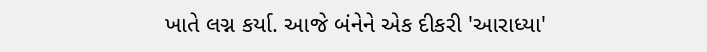ખાતે લગ્ન કર્યા. આજે બંનેને એક દીકરી 'આરાધ્યા'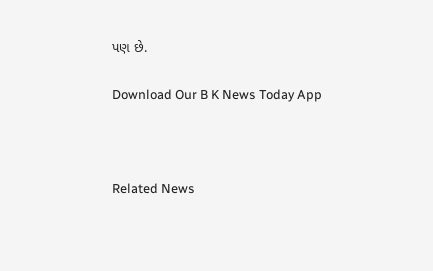પણ છે.

Download Our B K News Today App



Related News